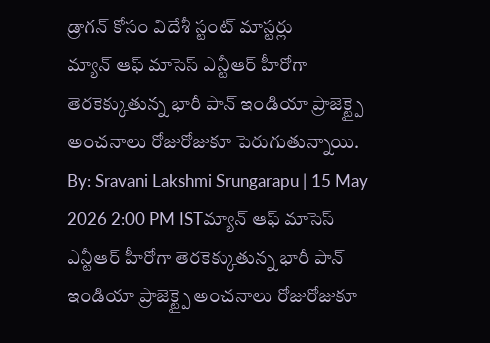డ్రాగన్ కోసం విదేశీ స్టంట్ మాస్టర్లు
మ్యాన్ ఆఫ్ మాసెస్ ఎన్టీఆర్ హీరోగా తెరకెక్కుతున్న భారీ పాన్ ఇండియా ప్రాజెక్ట్పై అంచనాలు రోజురోజుకూ పెరుగుతున్నాయి.
By: Sravani Lakshmi Srungarapu | 15 May 2026 2:00 PM ISTమ్యాన్ ఆఫ్ మాసెస్ ఎన్టీఆర్ హీరోగా తెరకెక్కుతున్న భారీ పాన్ ఇండియా ప్రాజెక్ట్పై అంచనాలు రోజురోజుకూ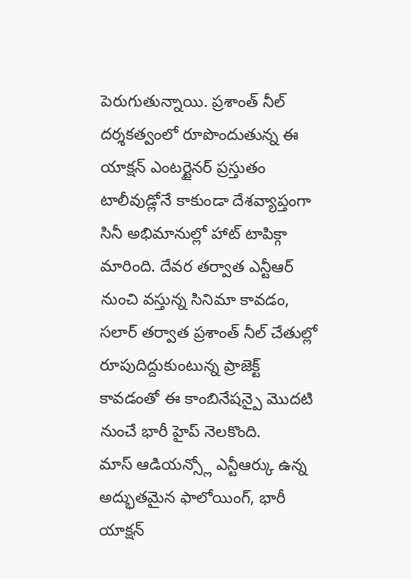పెరుగుతున్నాయి. ప్రశాంత్ నీల్ దర్శకత్వంలో రూపొందుతున్న ఈ యాక్షన్ ఎంటర్టైనర్ ప్రస్తుతం టాలీవుడ్లోనే కాకుండా దేశవ్యాప్తంగా సినీ అభిమానుల్లో హాట్ టాపిక్గా మారింది. దేవర తర్వాత ఎన్టీఆర్ నుంచి వస్తున్న సినిమా కావడం, సలార్ తర్వాత ప్రశాంత్ నీల్ చేతుల్లో రూపుదిద్దుకుంటున్న ప్రాజెక్ట్ కావడంతో ఈ కాంబినేషన్పై మొదటి నుంచే భారీ హైప్ నెలకొంది.
మాస్ ఆడియన్స్లో ఎన్టీఆర్కు ఉన్న అద్భుతమైన ఫాలోయింగ్, భారీ యాక్షన్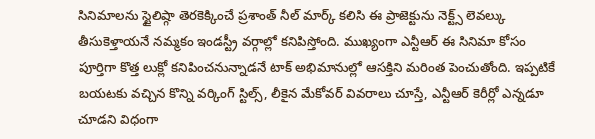సినిమాలను స్టైలిష్గా తెరకెక్కించే ప్రశాంత్ నీల్ మార్క్ కలిసి ఈ ప్రాజెక్టును నెక్ట్స్ లెవల్కు తీసుకెళ్తాయనే నమ్మకం ఇండస్ట్రీ వర్గాల్లో కనిపిస్తోంది. ముఖ్యంగా ఎన్టీఆర్ ఈ సినిమా కోసం పూర్తిగా కొత్త లుక్లో కనిపించనున్నాడనే టాక్ అభిమానుల్లో ఆసక్తిని మరింత పెంచుతోంది. ఇప్పటికే బయటకు వచ్చిన కొన్ని వర్కింగ్ స్టిల్స్, లీకైన మేకోవర్ వివరాలు చూస్తే, ఎన్టీఆర్ కెరీర్లో ఎన్నడూ చూడని విధంగా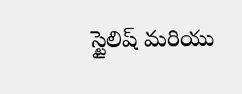స్టైలిష్ మరియు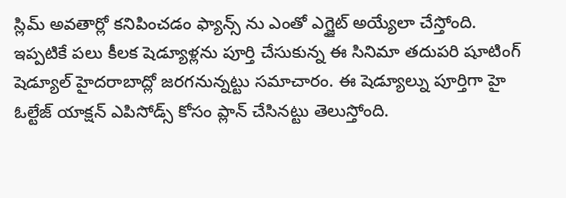స్లిమ్ అవతార్లో కనిపించడం ఫ్యాన్స్ ను ఎంతో ఎగ్జైట్ అయ్యేలా చేస్తోంది.
ఇప్పటికే పలు కీలక షెడ్యూళ్లను పూర్తి చేసుకున్న ఈ సినిమా తదుపరి షూటింగ్ షెడ్యూల్ హైదరాబాద్లో జరగనున్నట్టు సమాచారం. ఈ షెడ్యూల్ను పూర్తిగా హై ఓల్టేజ్ యాక్షన్ ఎపిసోడ్స్ కోసం ప్లాన్ చేసినట్టు తెలుస్తోంది.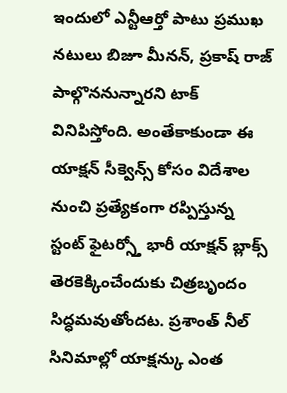ఇందులో ఎన్టీఆర్తో పాటు ప్రముఖ నటులు బిజూ మీనన్, ప్రకాష్ రాజ్ పాల్గొననున్నారని టాక్ వినిపిస్తోంది. అంతేకాకుండా ఈ యాక్షన్ సీక్వెన్స్ కోసం విదేశాల నుంచి ప్రత్యేకంగా రప్పిస్తున్న స్టంట్ ఫైటర్స్తో భారీ యాక్షన్ బ్లాక్స్ తెరకెక్కించేందుకు చిత్రబృందం సిద్ధమవుతోందట. ప్రశాంత్ నీల్ సినిమాల్లో యాక్షన్కు ఎంత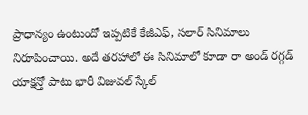ప్రాధాన్యం ఉంటుందో ఇప్పటికే కేజీఎఫ్, సలార్ సినిమాలు నిరూపించాయి. అదే తరహాలో ఈ సినిమాలో కూడా రా అండ్ రగ్గడ్ యాక్షన్తో పాటు భారీ విజువల్ స్కేల్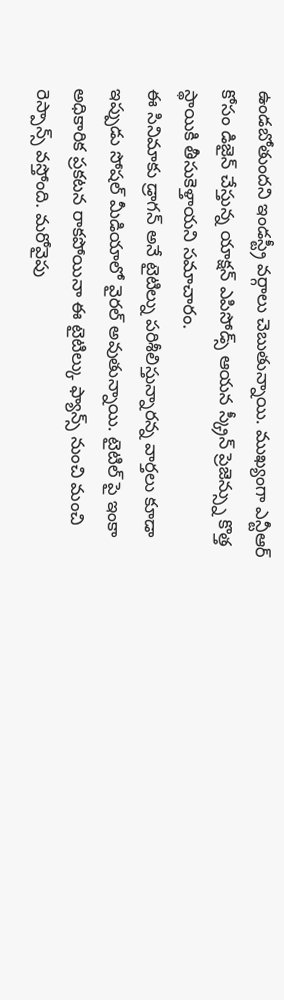ఉండబోతుందని ఇండస్ట్రీ వర్గాలు చెబుతున్నాయి. ముఖ్యంగా ఎన్టీఆర్ కోసం డిజైన్ చేస్తున్న యాక్షన్ ఎపిసోడ్స్ ఆయన స్క్రీన్ ప్రెజెన్స్ను కొత్త స్థాయికి తీసుకెళ్తాయని సమాచారం.
ఈ సినిమాకు డ్రాగన్ అనే టైటిల్ను పరిశీలిస్తున్నారన్న వార్తలు కూడా ఇప్పుడు సోషల్ మీడియాలో వైరల్ అవుతున్నాయి. టైటిల్ పై ఇంకా అధికారిక ప్రకటన రాకపోయినా ఈ టైటిల్కు ఫ్యాన్స్ నుంచి మంచి రెస్పాన్స్ వస్తోంది. మరోవైపు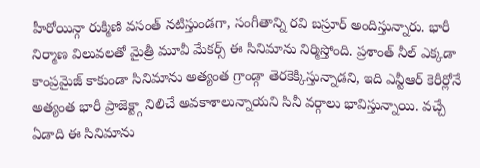హీరోయిన్గా రుక్మిణి వసంత్ నటిస్తుండగా, సంగీతాన్ని రవి బస్రూర్ అందిస్తున్నారు. భారీ నిర్మాణ విలువలతో మైత్రీ మూవీ మేకర్స్ ఈ సినిమాను నిర్మిస్తోంది. ప్రశాంత్ నీల్ ఎక్కడా కాంప్రమైజ్ కాకుండా సినిమాను అత్యంత గ్రాండ్గా తెరకెక్కిస్తున్నాడని, ఇది ఎన్టీఆర్ కెరీర్లోనే అత్యంత భారీ ప్రాజెక్ట్గా నిలిచే అవకాశాలున్నాయని సినీ వర్గాలు భావిస్తున్నాయి. వచ్చే ఏడాది ఈ సినిమాను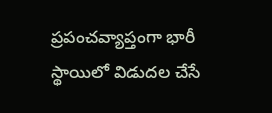ప్రపంచవ్యాప్తంగా భారీ స్థాయిలో విడుదల చేసే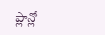ప్లాన్లో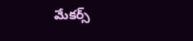మేకర్స్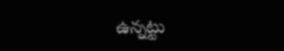ఉన్నట్టు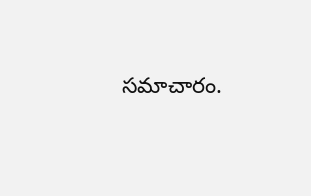సమాచారం.